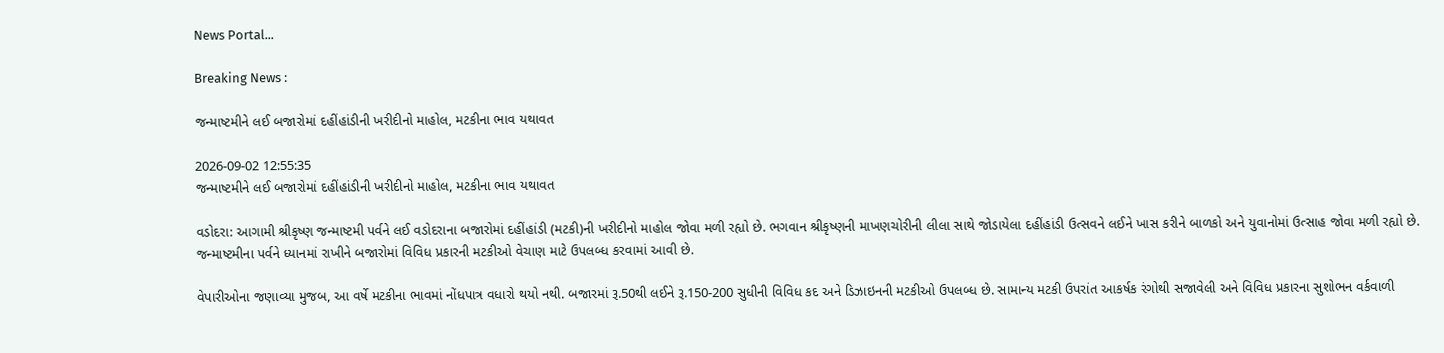News Portal...

Breaking News :

જન્માષ્ટમીને લઈ બજારોમાં દહીંહાંડીની ખરીદીનો માહોલ, મટકીના ભાવ યથાવત

2026-09-02 12:55:35
જન્માષ્ટમીને લઈ બજારોમાં દહીંહાંડીની ખરીદીનો માહોલ, મટકીના ભાવ યથાવત

વડોદરા: આગામી શ્રીકૃષ્ણ જન્માષ્ટમી પર્વને લઈ વડોદરાના બજારોમાં દહીંહાંડી (મટકી)ની ખરીદીનો માહોલ જોવા મળી રહ્યો છે. ભગવાન શ્રીકૃષ્ણની માખણચોરીની લીલા સાથે જોડાયેલા દહીંહાંડી ઉત્સવને લઈને ખાસ કરીને બાળકો અને યુવાનોમાં ઉત્સાહ જોવા મળી રહ્યો છે. જન્માષ્ટમીના પર્વને ધ્યાનમાં રાખીને બજારોમાં વિવિધ પ્રકારની મટકીઓ વેચાણ માટે ઉપલબ્ધ કરવામાં આવી છે.

વેપારીઓના જણાવ્યા મુજબ, આ વર્ષે મટકીના ભાવમાં નોંધપાત્ર વધારો થયો નથી. બજારમાં રૂ.50થી લઈને રૂ.150-200 સુધીની વિવિધ કદ અને ડિઝાઇનની મટકીઓ ઉપલબ્ધ છે. સામાન્ય મટકી ઉપરાંત આકર્ષક રંગોથી સજાવેલી અને વિવિધ પ્રકારના સુશોભન વર્કવાળી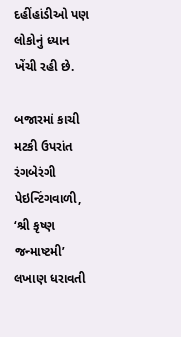દહીંહાંડીઓ પણ લોકોનું ધ્યાન ખેંચી રહી છે.

બજારમાં કાચી મટકી ઉપરાંત રંગબેરંગી પેઇન્ટિંગવાળી, ‘શ્રી કૃષ્ણ જન્માષ્ટમી’ લખાણ ધરાવતી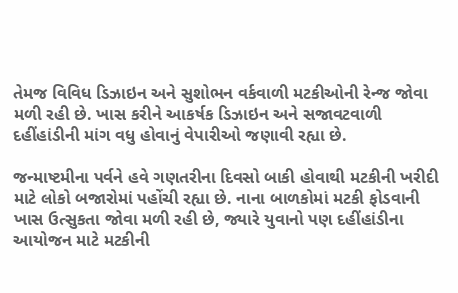તેમજ વિવિધ ડિઝાઇન અને સુશોભન વર્કવાળી મટકીઓની રેન્જ જોવા મળી રહી છે. ખાસ કરીને આકર્ષક ડિઝાઇન અને સજાવટવાળી દહીંહાંડીની માંગ વધુ હોવાનું વેપારીઓ જણાવી રહ્યા છે.

જન્માષ્ટમીના પર્વને હવે ગણતરીના દિવસો બાકી હોવાથી મટકીની ખરીદી માટે લોકો બજારોમાં પહોંચી રહ્યા છે. નાના બાળકોમાં મટકી ફોડવાની ખાસ ઉત્સુકતા જોવા મળી રહી છે, જ્યારે યુવાનો પણ દહીંહાંડીના આયોજન માટે મટકીની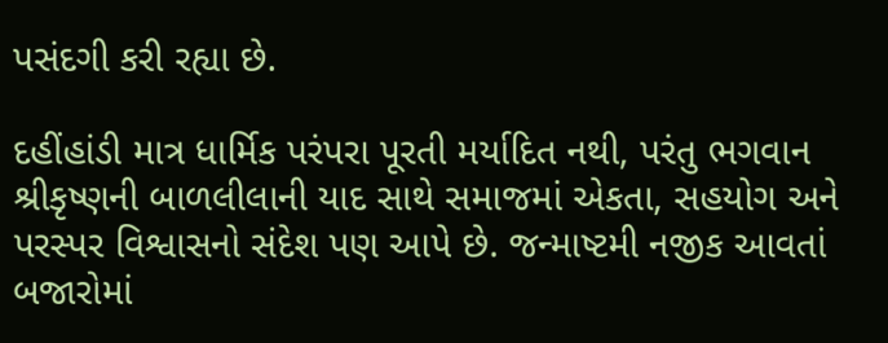પસંદગી કરી રહ્યા છે.

દહીંહાંડી માત્ર ધાર્મિક પરંપરા પૂરતી મર્યાદિત નથી, પરંતુ ભગવાન શ્રીકૃષ્ણની બાળલીલાની યાદ સાથે સમાજમાં એકતા, સહયોગ અને પરસ્પર વિશ્વાસનો સંદેશ પણ આપે છે. જન્માષ્ટમી નજીક આવતાં બજારોમાં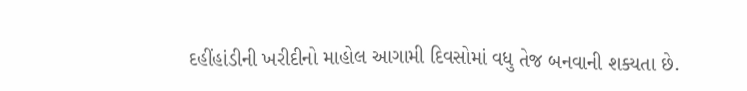દહીંહાંડીની ખરીદીનો માહોલ આગામી દિવસોમાં વધુ તેજ બનવાની શક્યતા છે.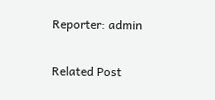Reporter: admin

Related Post